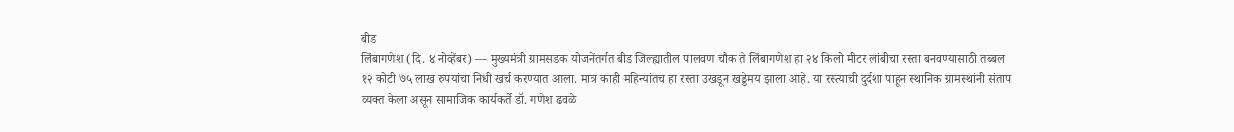बीड
लिंबागणेश (दि. ४ नोव्हेंबर) — मुख्यमंत्री ग्रामसडक योजनेंतर्गत बीड जिल्ह्यातील पालवण चौक ते लिंबागणेश हा २४ किलो मीटर लांबीचा रस्ता बनवण्यासाठी तब्बल १२ कोटी ७५ लाख रुपयांचा निधी खर्च करण्यात आला. मात्र काही महिन्यांतच हा रस्ता उखडून खड्डेमय झाला आहे. या रस्त्याची दुर्दशा पाहून स्थानिक ग्रामस्थांनी संताप व्यक्त केला असून सामाजिक कार्यकर्ते डॉ. गणेश ढवळे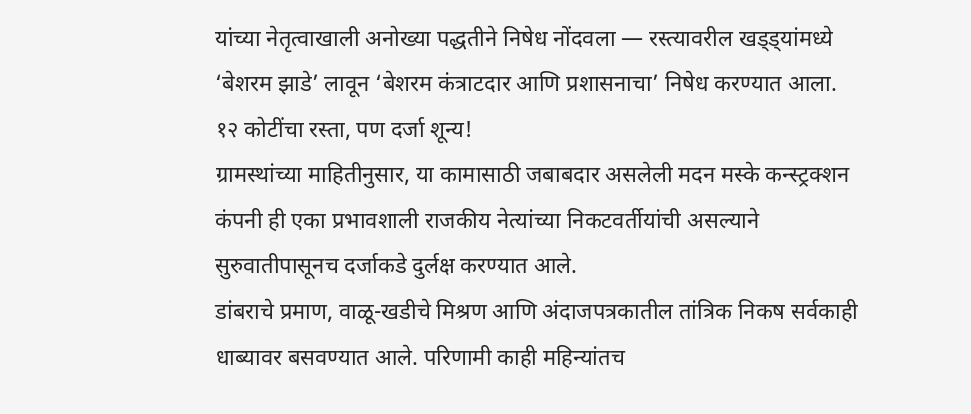यांच्या नेतृत्वाखाली अनोख्या पद्धतीने निषेध नोंदवला — रस्त्यावरील खड्ड्यांमध्ये ‘बेशरम झाडे’ लावून ‘बेशरम कंत्राटदार आणि प्रशासनाचा’ निषेध करण्यात आला.
१२ कोटींचा रस्ता, पण दर्जा शून्य!
ग्रामस्थांच्या माहितीनुसार, या कामासाठी जबाबदार असलेली मदन मस्के कन्स्ट्रक्शन कंपनी ही एका प्रभावशाली राजकीय नेत्यांच्या निकटवर्तीयांची असल्याने सुरुवातीपासूनच दर्जाकडे दुर्लक्ष करण्यात आले.
डांबराचे प्रमाण, वाळू-खडीचे मिश्रण आणि अंदाजपत्रकातील तांत्रिक निकष सर्वकाही धाब्यावर बसवण्यात आले. परिणामी काही महिन्यांतच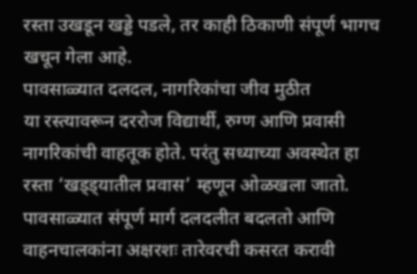रस्ता उखडून खड्डे पडले, तर काही ठिकाणी संपूर्ण भागच खचून गेला आहे.
पावसाळ्यात दलदल, नागरिकांचा जीव मुठीत
या रस्त्यावरून दररोज विद्यार्थी, रुग्ण आणि प्रवासी नागरिकांची वाहतूक होते. परंतु सध्याच्या अवस्थेत हा रस्ता ‘खड्ड्यातील प्रवास’ म्हणून ओळखला जातो.
पावसाळ्यात संपूर्ण मार्ग दलदलीत बदलतो आणि वाहनचालकांना अक्षरशः तारेवरची कसरत करावी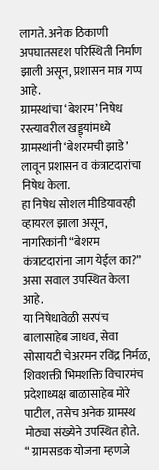लागते. अनेक ठिकाणी अपघातसदृश परिस्थिती निर्माण झाली असून, प्रशासन मात्र गप्प आहे.
ग्रामस्थांचा ‘बेशरम’ निषेध
रस्त्यावरील खड्ड्यांमध्ये ग्रामस्थांनी ‘बेशरमची झाडे’ लावून प्रशासन व कंत्राटदारांचा निषेध केला.
हा निषेध सोशल मीडियावरही व्हायरल झाला असून, नागरिकांनी “बेशरम कंत्राटदारांना जाग येईल का?” असा सवाल उपस्थित केला आहे.
या निषेधावेळी सरपंच बालासाहेब जाधव, सेवा सोसायटी चेअरमन रविंद्र निर्मळ, शिवशक्ती भिमशक्ति विचारमंच प्रदेशाध्यक्ष बाळासाहेब मोरे पाटील, तसेच अनेक ग्रामस्थ मोठ्या संख्येने उपस्थित होते.
“ ग्रामसडक योजना म्हणजे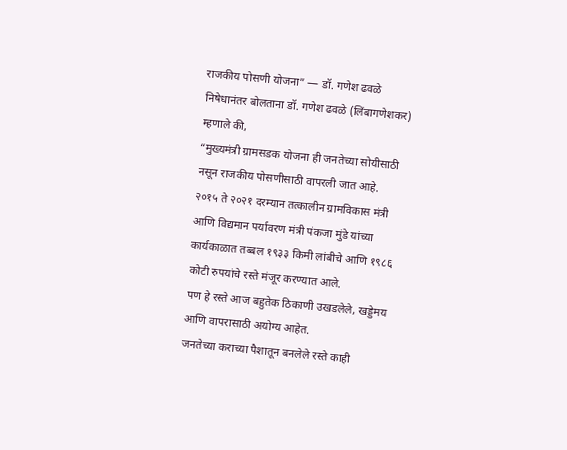राजकीय पोसणी योजना” — डॉ. गणेश ढवळे
निषेधानंतर बोलताना डॉ. गणेश ढवळे (लिंबागणेशकर) म्हणाले की,
“मुख्यमंत्री ग्रामसडक योजना ही जनतेच्या सोयीसाठी नसून राजकीय पोसणीसाठी वापरली जात आहे.
२०१५ ते २०२१ दरम्यान तत्कालीन ग्रामविकास मंत्री आणि विद्यमान पर्यावरण मंत्री पंकजा मुंडे यांच्या कार्यकाळात तब्बल १९३३ किमी लांबीचे आणि १९८६ कोटी रुपयांचे रस्ते मंजूर करण्यात आले.
पण हे रस्ते आज बहुतेक ठिकाणी उखडलेले, खड्डेमय आणि वापरासाठी अयोग्य आहेत.
जनतेच्या कराच्या पैशातून बनलेले रस्ते काही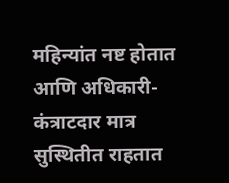महिन्यांत नष्ट होतात आणि अधिकारी-कंत्राटदार मात्र सुस्थितीत राहतात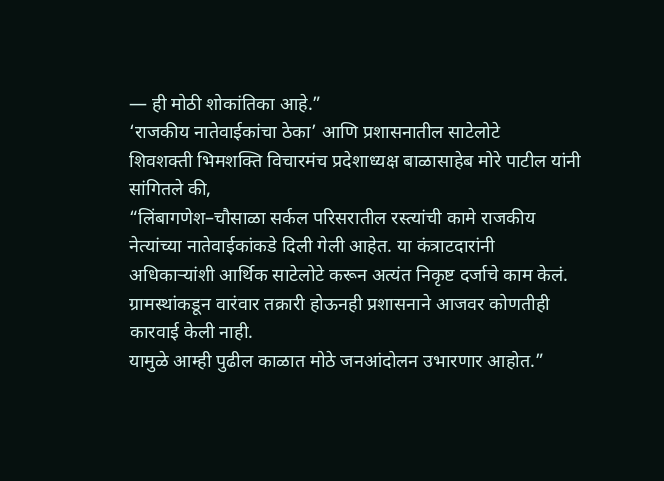— ही मोठी शोकांतिका आहे.”
‘राजकीय नातेवाईकांचा ठेका’ आणि प्रशासनातील साटेलोटे
शिवशक्ती भिमशक्ति विचारमंच प्रदेशाध्यक्ष बाळासाहेब मोरे पाटील यांनी सांगितले की,
“लिंबागणेश–चौसाळा सर्कल परिसरातील रस्त्यांची कामे राजकीय नेत्यांच्या नातेवाईकांकडे दिली गेली आहेत. या कंत्राटदारांनी अधिकाऱ्यांशी आर्थिक साटेलोटे करून अत्यंत निकृष्ट दर्जाचे काम केलं.
ग्रामस्थांकडून वारंवार तक्रारी होऊनही प्रशासनाने आजवर कोणतीही कारवाई केली नाही.
यामुळे आम्ही पुढील काळात मोठे जनआंदोलन उभारणार आहोत.”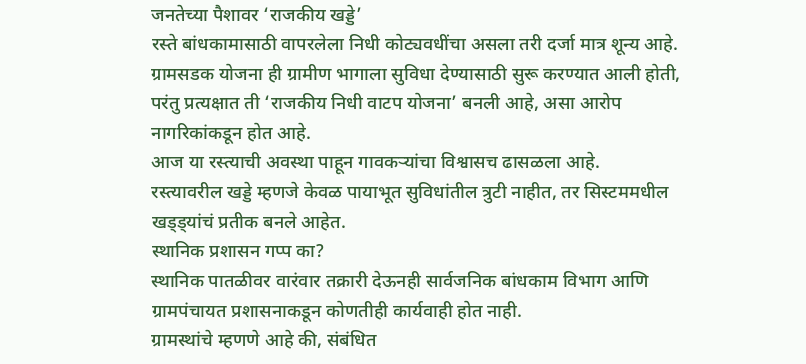जनतेच्या पैशावर ‘राजकीय खड्डे’
रस्ते बांधकामासाठी वापरलेला निधी कोट्यवधींचा असला तरी दर्जा मात्र शून्य आहे. ग्रामसडक योजना ही ग्रामीण भागाला सुविधा देण्यासाठी सुरू करण्यात आली होती, परंतु प्रत्यक्षात ती ‘राजकीय निधी वाटप योजना’ बनली आहे, असा आरोप नागरिकांकडून होत आहे.
आज या रस्त्याची अवस्था पाहून गावकऱ्यांचा विश्वासच ढासळला आहे.
रस्त्यावरील खड्डे म्हणजे केवळ पायाभूत सुविधांतील त्रुटी नाहीत, तर सिस्टममधील खड्ड्यांचं प्रतीक बनले आहेत.
स्थानिक प्रशासन गप्प का?
स्थानिक पातळीवर वारंवार तक्रारी देऊनही सार्वजनिक बांधकाम विभाग आणि ग्रामपंचायत प्रशासनाकडून कोणतीही कार्यवाही होत नाही.
ग्रामस्थांचे म्हणणे आहे की, संबंधित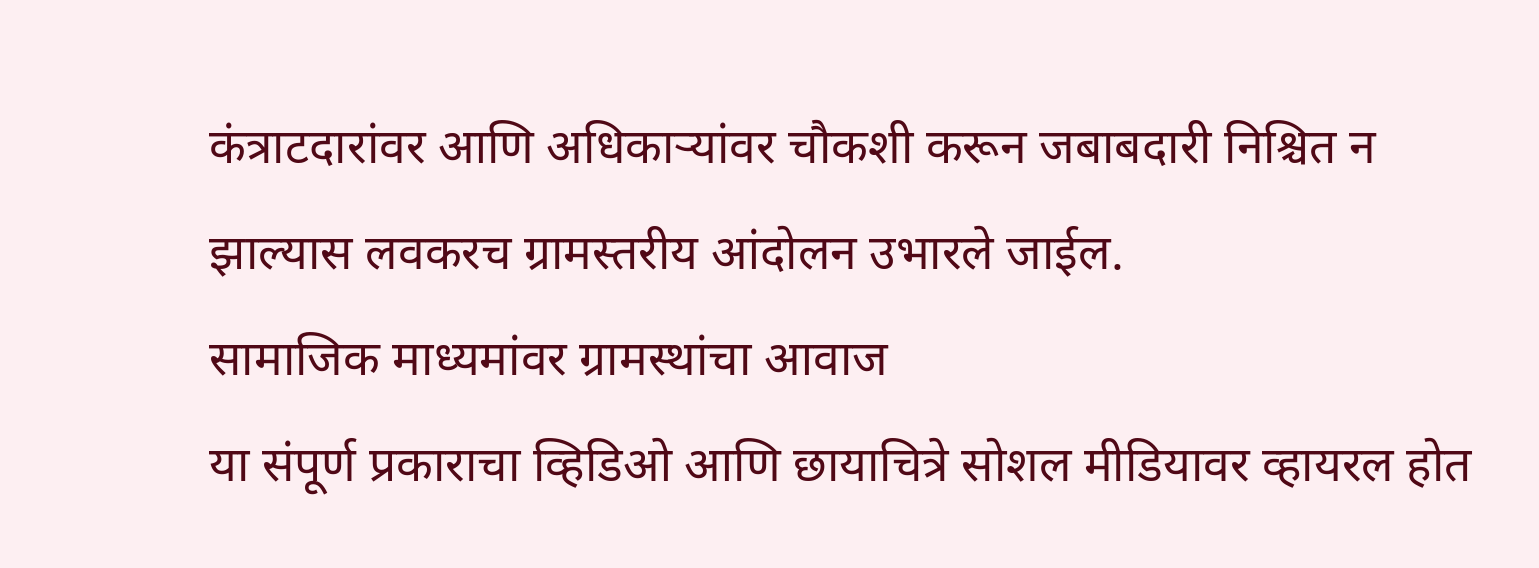कंत्राटदारांवर आणि अधिकाऱ्यांवर चौकशी करून जबाबदारी निश्चित न झाल्यास लवकरच ग्रामस्तरीय आंदोलन उभारले जाईल.
सामाजिक माध्यमांवर ग्रामस्थांचा आवाज
या संपूर्ण प्रकाराचा व्हिडिओ आणि छायाचित्रे सोशल मीडियावर व्हायरल होत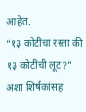आहेत.
“१३ कोटींचा रस्ता की १३ कोटींची लूट?” अशा शिर्षकांसह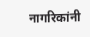नागरिकांनी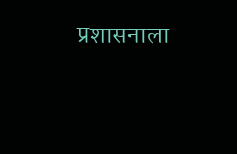प्रशासनाला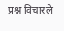प्रश्न विचारले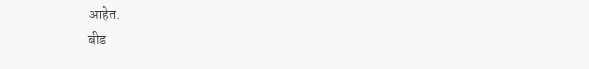आहेत.
बीड